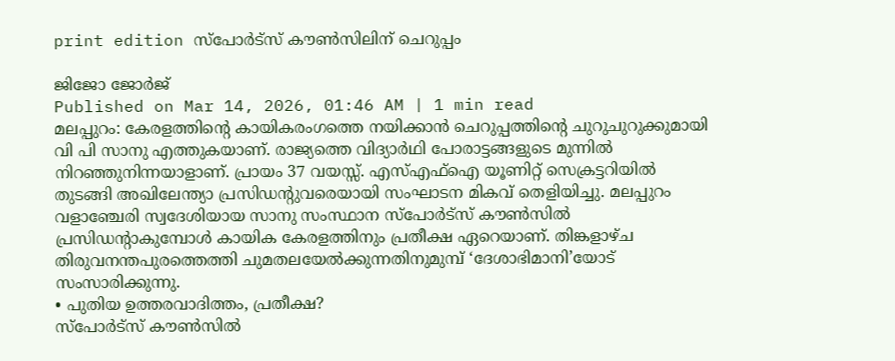print edition സ്പോർട്സ് കൗൺസിലിന് ചെറുപ്പം

ജിജോ ജോർജ്
Published on Mar 14, 2026, 01:46 AM | 1 min read
മലപ്പുറം: കേരളത്തിന്റെ കായികരംഗത്തെ നയിക്കാൻ ചെറുപ്പത്തിന്റെ ചുറുചുറുക്കുമായി വി പി സാനു എത്തുകയാണ്. രാജ്യത്തെ വിദ്യാർഥി പോരാട്ടങ്ങളുടെ മുന്നിൽ നിറഞ്ഞുനിന്നയാളാണ്. പ്രായം 37 വയസ്സ്. എസ്എഫ്ഐ യൂണിറ്റ് സെക്രട്ടറിയിൽ തുടങ്ങി അഖിലേന്ത്യാ പ്രസിഡന്റുവരെയായി സംഘാടന മികവ് തെളിയിച്ചു. മലപ്പുറം വളാഞ്ചേരി സ്വദേശിയായ സാനു സംസ്ഥാന സ്പോർട്സ് കൗൺസിൽ പ്രസിഡന്റാകുമ്പോൾ കായിക കേരളത്തിനും പ്രതീക്ഷ ഏറെയാണ്. തിങ്കളാഴ്ച തിരുവനന്തപുരത്തെത്തി ചുമതലയേൽക്കുന്നതിനുമുമ്പ് ‘ദേശാഭിമാനി’യോട് സംസാരിക്കുന്നു.
• പുതിയ ഉത്തരവാദിത്തം, പ്രതീക്ഷ?
സ്പോർട്സ് കൗൺസിൽ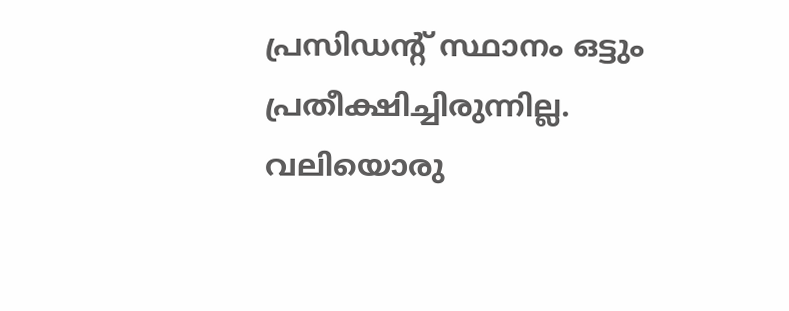പ്രസിഡന്റ് സ്ഥാനം ഒട്ടും പ്രതീക്ഷിച്ചിരുന്നില്ല. വലിയൊരു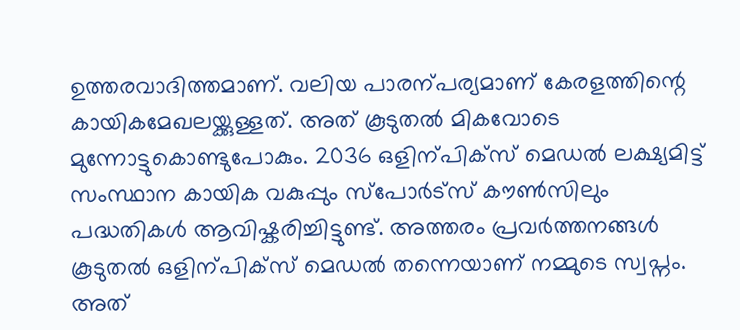ഉത്തരവാദിത്തമാണ്. വലിയ പാരന്പര്യമാണ് കേരളത്തിന്റെ കായികമേഖലയ്ക്കുള്ളത്. അത് കൂടുതൽ മികവോടെ മുന്നോട്ടുകൊണ്ടുപോകും. 2036 ഒളിന്പിക്സ് മെഡൽ ലക്ഷ്യമിട്ട് സംസ്ഥാന കായിക വകുപ്പും സ്പോർട്സ് കൗൺസിലും പദ്ധതികൾ ആവിഷ്കരിച്ചിട്ടുണ്ട്. അത്തരം പ്രവർത്തനങ്ങൾ കൂടുതൽ ഒളിന്പിക്സ് മെഡൽ തന്നെയാണ് നമ്മുടെ സ്വപ്നം. അത്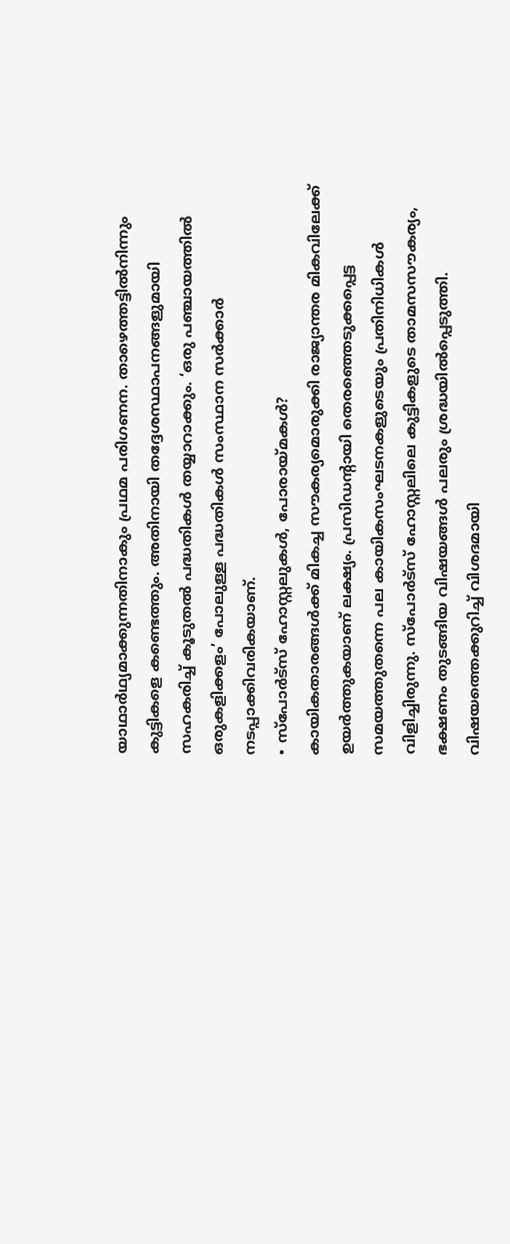യാഥാർഥ്യമാക്കുന്നതിനാകും പ്രഥമ പരിഗണന. താഴെത്തട്ടിൽനിന്നും കുട്ടികളെ കണ്ടെത്തും. അതിനായി തദ്ദേശസ്ഥാപനങ്ങളുമായി സഹകരിച്ച് കൂടുതൽ പദ്ധതികൾ തയ്യാറാക്കും. ‘ഒരു പഞ്ചായത്തിൽ ഒരുകളിക്കളം’ പോലുള്ള പദ്ധതികൾ സംസ്ഥാന സർക്കാർ നടപ്പാക്കിവരികയാണ്.
• സ്പോർട്സ് ഹോസ്റ്റലുകൾ, പോരായ്മകൾ?
കായികതാരങ്ങൾക്ക് മികച്ച സൗകര്യമൊരുക്കി രാജ്യാന്തര മികവിലേക്ക് ഉയർത്തുകയാണ് ലക്ഷ്യം. പ്രസിഡന്റായി തെരഞ്ഞെടുക്കപ്പെട്ട സമയത്തുതന്നെ പല കായികസംഘടനകളുടെയും പ്രതിനിധികൾ വിളിച്ചിരുന്നു. സ്പോർട്സ് ഹോസ്റ്റലിലെ കുട്ടികളുടെ താമസസൗകര്യം, ഭക്ഷണം തുടങ്ങിയ വിഷയങ്ങൾ പലരും ശ്രദ്ധയിൽപ്പെടുത്തി. വിഷയത്തെക്കുറിച്ച് വിശദമായി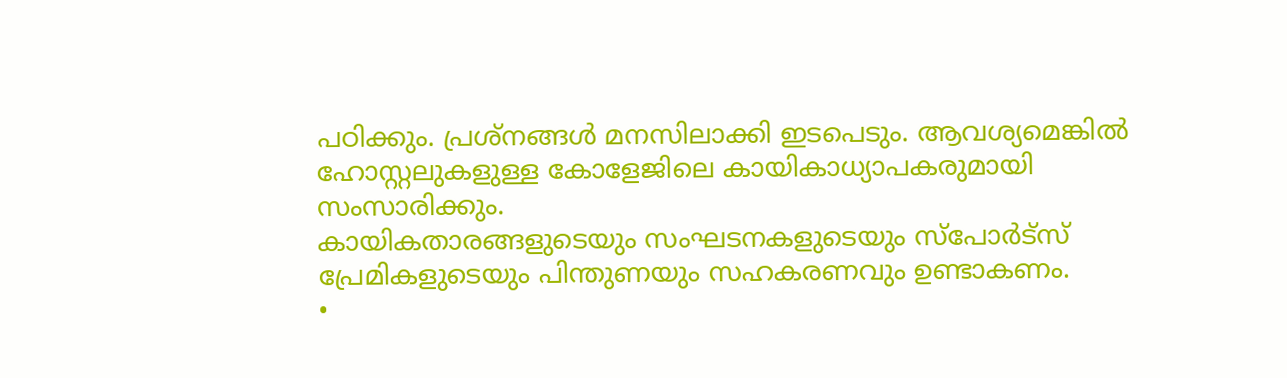പഠിക്കും. പ്രശ്നങ്ങൾ മനസിലാക്കി ഇടപെടും. ആവശ്യമെങ്കിൽ ഹോസ്റ്റലുകളുള്ള കോളേജിലെ കായികാധ്യാപകരുമായി സംസാരിക്കും.
കായികതാരങ്ങളുടെയും സംഘടനകളുടെയും സ്പോർട്സ് പ്രേമികളുടെയും പിന്തുണയും സഹകരണവും ഉണ്ടാകണം.
•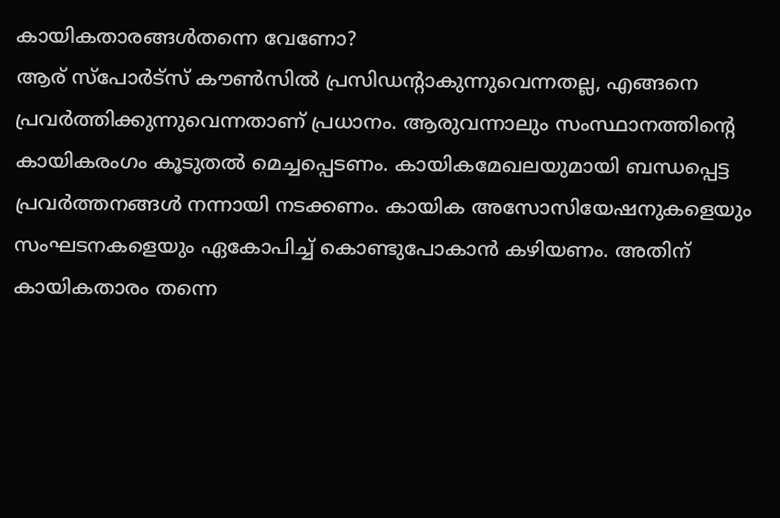കായികതാരങ്ങൾതന്നെ വേണോ?
ആര് സ്പോർട്സ് കൗൺസിൽ പ്രസിഡന്റാകുന്നുവെന്നതല്ല, എങ്ങനെ പ്രവർത്തിക്കുന്നുവെന്നതാണ് പ്രധാനം. ആരുവന്നാലും സംസ്ഥാനത്തിന്റെ കായികരംഗം കൂടുതൽ മെച്ചപ്പെടണം. കായികമേഖലയുമായി ബന്ധപ്പെട്ട പ്രവർത്തനങ്ങൾ നന്നായി നടക്കണം. കായിക അസോസിയേഷനുകളെയും സംഘടനകളെയും ഏകോപിച്ച് കൊണ്ടുപോകാൻ കഴിയണം. അതിന് കായികതാരം തന്നെ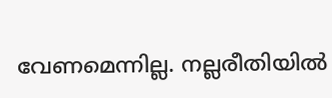വേണമെന്നില്ല. നല്ലരീതിയിൽ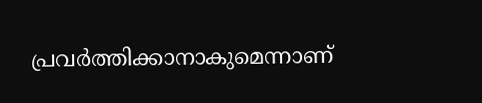പ്രവർത്തിക്കാനാകുമെന്നാണ്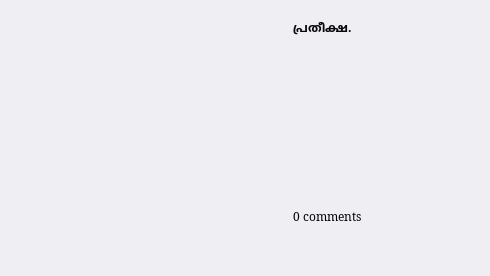പ്രതീക്ഷ.










0 comments